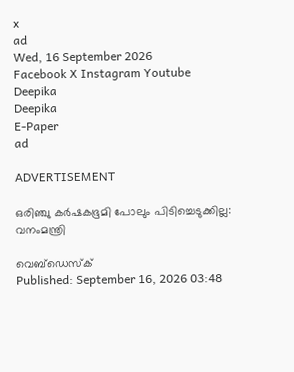x
ad
Wed, 16 September 2026
Facebook X Instagram Youtube
Deepika
Deepika
E-Paper
ad

ADVERTISEMENT

ഒരിഞ്ചു കർഷകഭൂമി പോലും പിടിച്ചെടുക്കില്ല: വനംമന്ത്രി

വെബ്ഡെസ്ക്
Published: September 16, 2026 03:48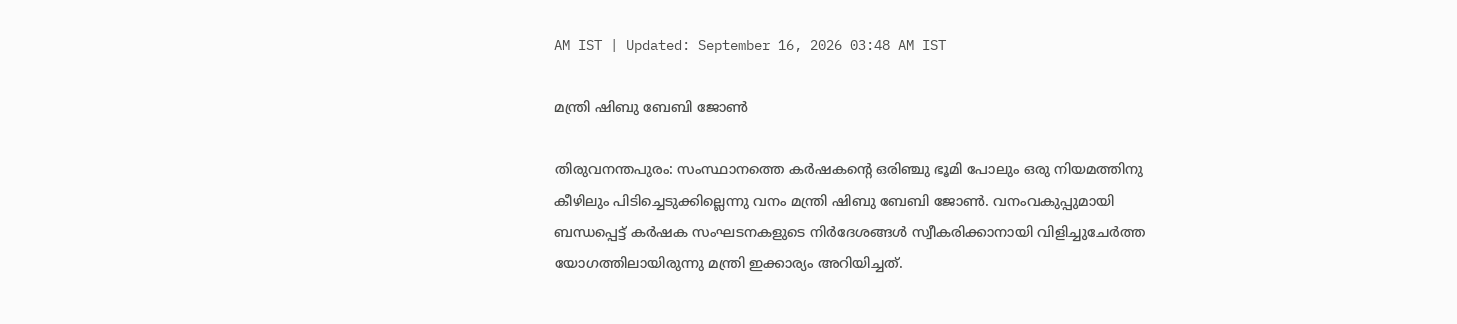AM IST | Updated: September 16, 2026 03:48 AM IST

മന്ത്രി ഷിബു ബേബി ജോണ്‍

തിരുവനന്തപുരം: സംസ്ഥാനത്തെ കർഷകന്‍റെ ഒരിഞ്ചു ഭൂമി പോലും ഒരു നിയമത്തിനു കീഴിലും പിടിച്ചെടുക്കില്ലെന്നു വനം മന്ത്രി ഷിബു ബേബി ജോണ്‍. വനംവകുപ്പുമായി ബന്ധപ്പെട്ട് കർഷക സംഘടനകളുടെ നിർദേശങ്ങൾ സ്വീകരിക്കാനായി വിളിച്ചുചേർത്ത യോഗത്തിലായിരുന്നു മന്ത്രി ഇക്കാര്യം അറിയിച്ചത്.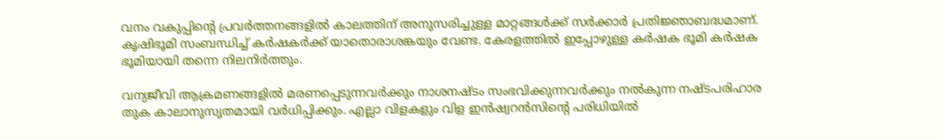വനം വകുപ്പിന്‍റെ പ്രവർത്തനങ്ങളിൽ കാലത്തിന് അനുസരിച്ചുള്ള മാറ്റങ്ങൾക്ക് സർക്കാർ പ്രതിജ്ഞാബദ്ധമാണ്. കൃഷിഭൂമി സംബന്ധിച്ച് കർഷകർക്ക് യാതൊരാശങ്കയും വേണ്ട. കേരളത്തിൽ ഇപ്പോഴുള്ള കർഷക ഭൂമി കർഷക ഭൂമിയായി തന്നെ നിലനിർത്തും.

വന്യജീവി ആക്രമണങ്ങളിൽ മരണപ്പെടുന്നവർക്കും നാശനഷ്ടം സംഭവിക്കുന്നവർക്കും നൽകുന്ന നഷ്ടപരിഹാര തുക കാലാനുസൃതമായി വർധിപ്പിക്കും. എല്ലാ വിളകളും വിള ഇൻഷ്വറൻസിന്‍റെ പരിധിയിൽ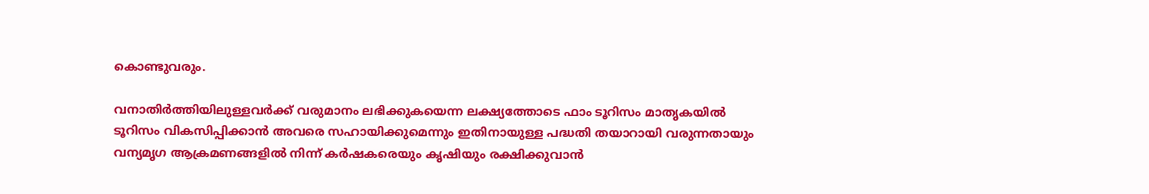കൊണ്ടുവരും.

വനാതിർത്തിയിലുള്ളവർക്ക് വരുമാനം ലഭിക്കുകയെന്ന ലക്ഷ്യത്തോടെ ഫാം ടൂറിസം മാതൃകയിൽ ടൂറിസം വികസിപ്പിക്കാൻ അവരെ സഹായിക്കുമെന്നും ഇതിനായുള്ള പദ്ധതി തയാറായി വരുന്നതായും വന്യമൃഗ ആക്രമണങ്ങളിൽ നിന്ന് കർഷകരെയും കൃഷിയും രക്ഷിക്കുവാൻ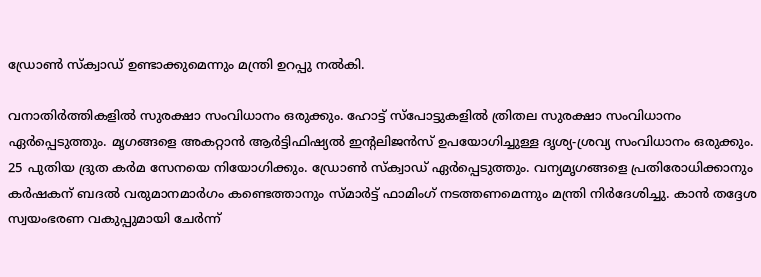ഡ്രോണ്‍ സ്ക്വാഡ് ഉണ്ടാക്കുമെന്നും മന്ത്രി ഉറപ്പു നൽകി.

വനാതിർത്തികളിൽ സുരക്ഷാ സംവിധാനം ഒരുക്കും. ഹോട്ട് സ്‌പോട്ടുകളിൽ ത്രിതല സുരക്ഷാ സംവിധാനം ഏർപ്പെടുത്തും. മൃഗങ്ങളെ അകറ്റാൻ ആർട്ടിഫിഷ്യൽ ഇന്‍റലിജൻസ് ഉപയോഗിച്ചുള്ള ദൃശ്യ-ശ്രവ്യ സംവിധാനം ഒരുക്കും. 25 പുതിയ ദ്രുത കർമ സേനയെ നിയോഗിക്കും. ഡ്രോൺ സ്‌ക്വാഡ് ഏർപ്പെടുത്തും. വന്യമൃഗങ്ങളെ പ്രതിരോധിക്കാനും കർഷകന് ബദൽ വരുമാനമാർഗം കണ്ടെത്താനും സ്മാർട്ട് ഫാമിംഗ് നടത്തണമെന്നും മന്ത്രി നിർദേശിച്ചു. കാൻ തദ്ദേശ സ്വയംഭരണ വകുപ്പുമായി ചേർന്ന്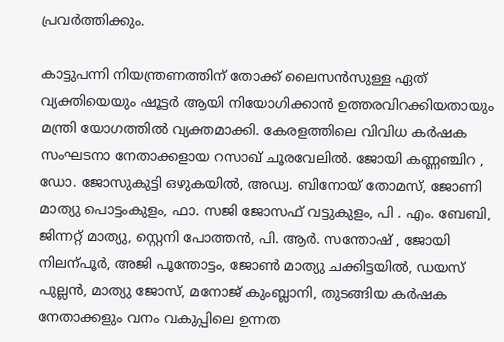പ്രവർത്തിക്കും.

കാട്ടുപന്നി നിയന്ത്രണത്തിന് തോക്ക് ലൈസൻസുള്ള ഏത് വ്യക്തിയെയും ഷൂട്ടർ ആയി നിയോഗിക്കാൻ ഉത്തരവിറക്കിയതായും മന്ത്രി യോഗത്തിൽ വ്യക്തമാക്കി. കേരളത്തിലെ വിവിധ കർഷക സംഘടനാ നേതാക്കളായ റസാഖ് ചൂരവേലിൽ. ജോയി കണ്ണഞ്ചിറ , ഡോ. ജോസുകുട്ടി ഒഴുകയിൽ, അഡ്വ. ബിനോയ് തോമസ്, ജോണി മാത്യു പൊട്ടംകുളം, ഫാ. സജി ജോസഫ് വട്ടുകുളം, പി . എം. ബേബി, ജിന്നറ്റ് മാത്യു, സ്റ്റെനി പോത്തൻ, പി. ആർ. സന്തോഷ് , ജോയി നിലന്പൂർ, അജി പൂന്തോട്ടം, ജോണ്‍ മാത്യു ചക്കിട്ടയിൽ, ഡയസ് പുല്ലൻ, മാത്യു ജോസ്, മനോജ് കുംബ്ലാനി, തുടങ്ങിയ കർഷക നേതാക്കളും വനം വകുപ്പിലെ ഉന്നത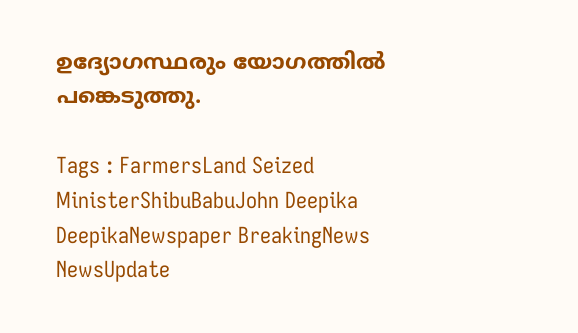ഉദ്യോഗസ്ഥരും യോഗത്തിൽ പങ്കെടുത്തു.

Tags : FarmersLand Seized MinisterShibuBabuJohn Deepika DeepikaNewspaper BreakingNews NewsUpdate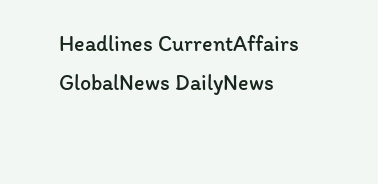Headlines CurrentAffairs GlobalNews DailyNews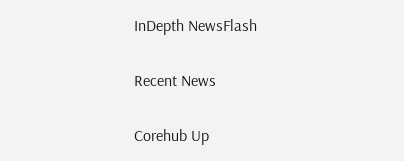InDepth NewsFlash

Recent News

Corehub Up